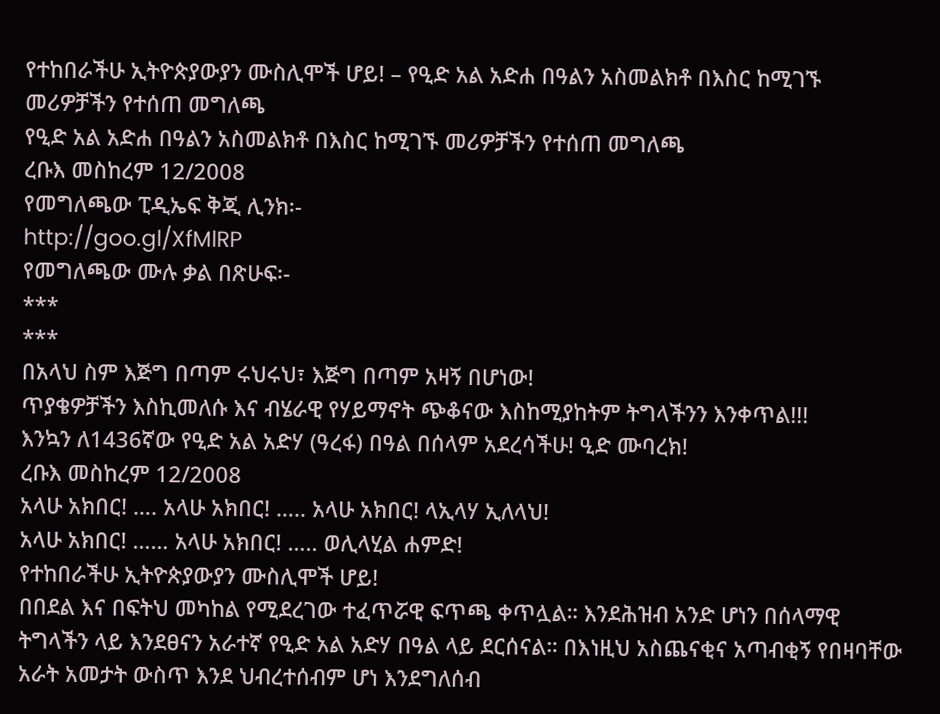የተከበራችሁ ኢትዮጵያውያን ሙስሊሞች ሆይ! – የዒድ አል አድሐ በዓልን አስመልክቶ በእስር ከሚገኙ መሪዎቻችን የተሰጠ መግለጫ
የዒድ አል አድሐ በዓልን አስመልክቶ በእስር ከሚገኙ መሪዎቻችን የተሰጠ መግለጫ
ረቡእ መስከረም 12/2008
የመግለጫው ፒዲኤፍ ቅጂ ሊንክ፡-
http://goo.gl/XfMlRP
የመግለጫው ሙሉ ቃል በጽሁፍ፡-
***
***
በአላህ ስም እጅግ በጣም ሩህሩህ፣ እጅግ በጣም አዛኝ በሆነው!
ጥያቄዎቻችን እስኪመለሱ እና ብሄራዊ የሃይማኖት ጭቆናው እስከሚያከትም ትግላችንን እንቀጥል!!!
እንኳን ለ1436ኛው የዒድ አል አድሃ (ዓረፋ) በዓል በሰላም አደረሳችሁ! ዒድ ሙባረክ!
ረቡእ መስከረም 12/2008
አላሁ አክበር! …. አላሁ አክበር! ….. አላሁ አክበር! ላኢላሃ ኢለላህ!
አላሁ አክበር! …… አላሁ አክበር! ….. ወሊላሂል ሐምድ!
የተከበራችሁ ኢትዮጵያውያን ሙስሊሞች ሆይ!
በበደል እና በፍትህ መካከል የሚደረገው ተፈጥሯዊ ፍጥጫ ቀጥሏል። እንደሕዝብ አንድ ሆነን በሰላማዊ ትግላችን ላይ እንደፀናን አራተኛ የዒድ አል አድሃ በዓል ላይ ደርሰናል። በእነዚህ አስጨናቂና አጣብቂኝ የበዛባቸው አራት አመታት ውስጥ እንደ ህብረተሰብም ሆነ እንደግለሰብ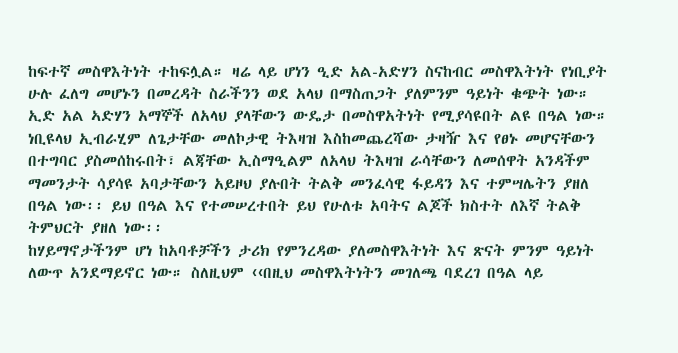ከፍተኛ መስዋእትነት ተከፍሏል። ዛሬ ላይ ሆነን ዒድ አል-አድሃን ስናከብር መስዋእትነት የነቢያት ሁሉ ፈለግ መሆኑን በመረዳት ስራችንን ወደ አላህ በማስጠጋት ያለምንም ዓይነት ቁጭት ነው። ኢድ አል ኣድሃን አማኞች ለአላህ ያላቸውን ውዴታ በመስዋአትነት የሚያሳዩበት ልዩ በዓል ነው። ነቢዩላህ ኢብራሂም ለጌታቸው መለኮታዊ ትእዛዝ እስከመጨረሻው ታዛዥ እና የፀኑ መሆናቸውን በተግባር ያስመሰከሩበት፣ ልጃቸው ኢስማዒልም ለአላህ ትእዛዝ ራሳቸውን ለመሰዋት አንዳችም ማመንታት ሳያሳዩ አባታቸውን አይዞህ ያሉበት ትልቅ መንፈሳዊ ፋይዳን እና ተምሣሌትን ያዘለ በዓል ነው፡፡ ይህ በዓል እና የተመሠረተበት ይህ የሁለቱ አባትና ልጆች ክስተት ለእኛ ትልቅ ትምህርት ያዘለ ነው፡፡
ከሃይማኖታችንም ሆነ ከአባቶቻችን ታሪክ የምንረዳው ያለመስዋእትነት እና ጽናት ምንም ዓይነት ለውጥ አንደማይኖር ነው። ስለዚህም ‹‹በዚህ መስዋእትነትን መገለጫ ባደረገ በዓል ላይ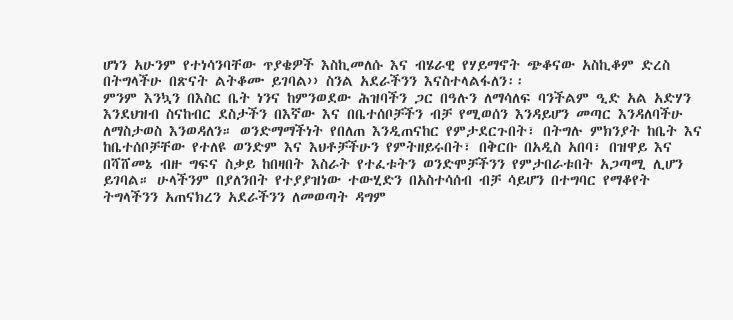ሆነን አሁንም የተነሳንባቸው ጥያቄዎች እስኪመለሱ እና ብሄራዊ የሃይማኖት ጭቆናው አስኪቆም ድረስ በትግላችሁ በጽናት ልትቆሙ ይገባል›› ስንል አደራችንን እናስተላልፋለን፡፡
ምንም እንኳን በእስር ቤት ነንና ከምንወደው ሕዝባችን ጋር በዓሉን ለማሳለፍ ባንችልም ዒድ አል አድሃን እንደህዝብ ስናከብር ደስታችን በእኛው እና በቤተሰቦቻችን ብቻ የሚወሰን እንዳይሆን መጣር እንዳለባችሁ ለማስታወስ እንወዳለን። ወንድማማችነት የበለጠ እንዲጠናከር የምታደርጉበት፣ በትግሉ ምክንያት ከቤት እና ከቤተሰቦቻቸው የተለዩ ወንድም እና እህቶቻችሁን የምትዘይሩበት፣ በቅርቡ በአዲስ አበባ፣ በዝዋይ እና በሻሸመኔ ብዙ ግፍና ስቃይ ከበዛበት እስራት የተፈቱትን ወንድሞቻችንን የምታበራቱበት አጋጣሚ ሊሆን ይገባል። ሁላችንም በያለንበት የተያያዝነው ተውሂድን በአስተሳሰብ ብቻ ሳይሆን በተግባር የማቆየት ትግላችንን አጠናክረን አደራችንን ለመወጣት ዳግም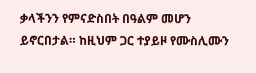ቃላችንን የምናድስበት በዓልም መሆን ይኖርበታል። ከዚህም ጋር ተያይዞ የሙስሊሙን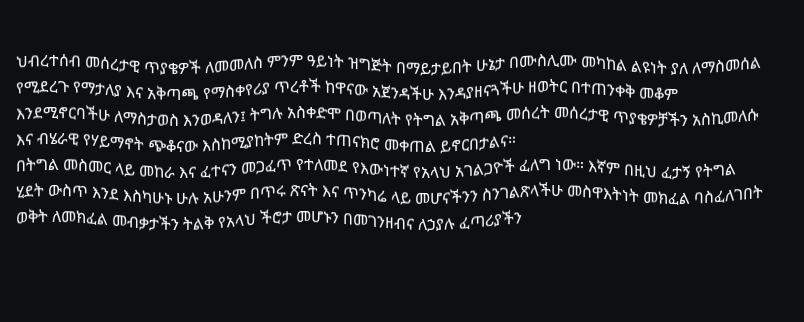ህብረተሰብ መሰረታዊ ጥያቄዎች ለመመለስ ምንም ዓይነት ዝግጅት በማይታይበት ሁኔታ በሙስሊሙ መካከል ልዩነት ያለ ለማስመሰል የሚደረጉ የማታለያ እና አቅጣጫ የማስቀየሪያ ጥረቶች ከዋናው አጀንዳችሁ እንዳያዘናጓችሁ ዘወትር በተጠንቀቅ መቆም እንደሚኖርባችሁ ለማስታወስ እንወዳለን፤ ትግሉ አስቀድሞ በወጣለት የትግል አቅጣጫ መሰረት መሰረታዊ ጥያቄዎቻችን አስኪመለሱ እና ብሄራዊ የሃይማኖት ጭቆናው እስከሚያከትም ድረስ ተጠናክሮ መቀጠል ይኖርበታልና።
በትግል መስመር ላይ መከራ እና ፈተናን መጋፈጥ የተለመደ የእውነተኛ የአላህ አገልጋዮች ፈለግ ነው። እኛም በዚህ ፈታኝ የትግል ሂደት ውስጥ እንደ እስካሁኑ ሁሉ አሁንም በጥሩ ጽናት እና ጥንካሬ ላይ መሆናችንን ስንገልጽላችሁ መስዋእትነት መክፈል ባስፈለገበት ወቅት ለመክፈል መብቃታችን ትልቅ የአላህ ችሮታ መሆኑን በመገንዘብና ለኃያሉ ፈጣሪያችን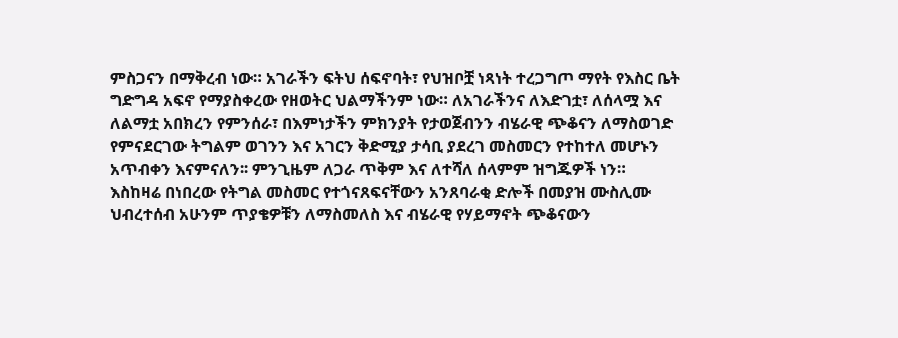ምስጋናን በማቅረብ ነው። አገራችን ፍትህ ሰፍኖባት፣ የህዝቦቿ ነጻነት ተረጋግጦ ማየት የእስር ቤት ግድግዳ አፍኖ የማያስቀረው የዘወትር ህልማችንም ነው። ለአገራችንና ለእድገቷ፣ ለሰላሟ እና ለልማቷ አበክረን የምንሰራ፣ በእምነታችን ምክንያት የታወጀብንን ብሄራዊ ጭቆናን ለማስወገድ የምናደርገው ትግልም ወገንን እና አገርን ቅድሚያ ታሳቢ ያደረገ መስመርን የተከተለ መሆኑን አጥብቀን እናምናለን፡፡ ምንጊዜም ለጋራ ጥቅም እና ለተሻለ ሰላምም ዝግጁዎች ነን።
እስከዛሬ በነበረው የትግል መስመር የተጎናጸፍናቸውን አንጸባራቂ ድሎች በመያዝ ሙስሊሙ ህብረተሰብ አሁንም ጥያቄዎቹን ለማስመለስ እና ብሄራዊ የሃይማኖት ጭቆናውን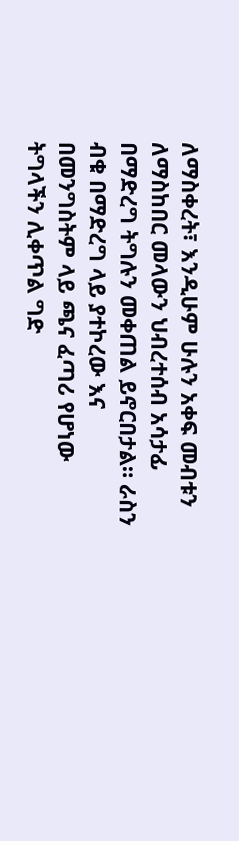ለማስቀረት፣ እንዲሁም ሁሉን አቀፍ መብቱን ለማስከበር መላውን ህብረተሰብ አሳታፊ በማድረግ ትግሉን መቀጠል ይኖርበታል። ራስን ብቁ በማድረግ ላይ ያተኮረው እና በመንግስትም ላይ ጫና ፈጣሪ የሆነው ትግላችን ሊቀጥል ግድ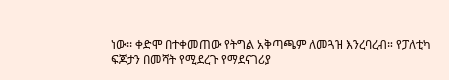ነው፡፡ ቀድሞ በተቀመጠው የትግል አቅጣጫም ለመጓዝ እንረባረብ። የፓለቲካ ፍጆታን በመሻት የሚደረጉ የማደናገሪያ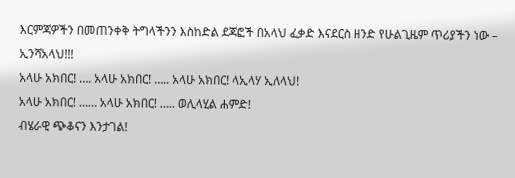እርምጃዎችን በመጠንቀቅ ትግላችንን እስከድል ደጃፎች በአላህ ፈቃድ እናደርስ ዘንድ የሁልጊዜም ጥሪያችን ነው – ኢንሻአላህ!!!
አላሁ አክበር! …. አላሁ አክበር! ….. አላሁ አክበር! ላኢላሃ ኢለላህ!
አላሁ አክበር! …… አላሁ አክበር! ….. ወሊላሂል ሐምድ!
ብሄራዊ ጭቆናን እንታገል!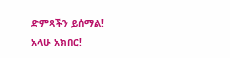ድምጻችን ይሰማል!
አላሁ አክበር!